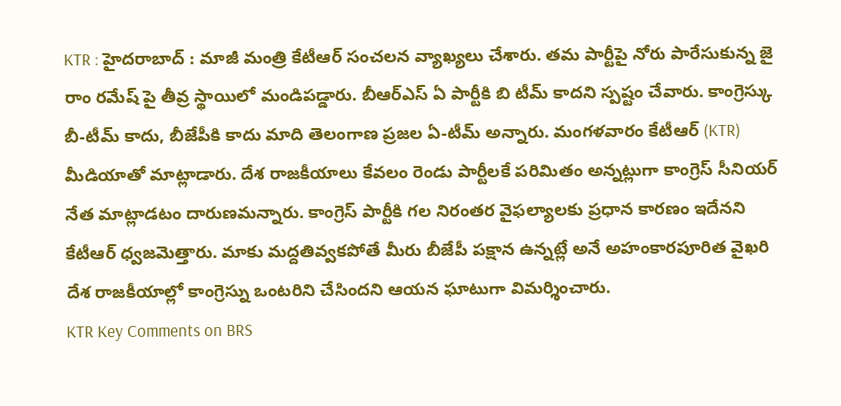KTR : హైదరాబాద్ : మాజీ మంత్రి కేటీఆర్ సంచలన వ్యాఖ్యలు చేశారు. తమ పార్టీపై నోరు పారేసుకున్న జై రాం రమేష్ పై తీవ్ర స్థాయిలో మండిపడ్డారు. బీఆర్ఎస్ ఏ పార్టీకి బి టీమ్ కాదని స్పష్టం చేవారు. కాంగ్రెస్కు బీ-టీమ్ కాదు, బీజేపీకి కాదు మాది తెలంగాణ ప్రజల ఏ-టీమ్ అన్నారు. మంగళవారం కేటీఆర్ (KTR) మీడియాతో మాట్లాడారు. దేశ రాజకీయాలు కేవలం రెండు పార్టీలకే పరిమితం అన్నట్లుగా కాంగ్రెస్ సీనియర్ నేత మాట్లాడటం దారుణమన్నారు. కాంగ్రెస్ పార్టీకి గల నిరంతర వైఫల్యాలకు ప్రధాన కారణం ఇదేనని కేటీఆర్ ధ్వజమెత్తారు. మాకు మద్దతివ్వకపోతే మీరు బీజేపీ పక్షాన ఉన్నట్లే అనే అహంకారపూరిత వైఖరి దేశ రాజకీయాల్లో కాంగ్రెస్ను ఒంటరిని చేసిందని ఆయన ఘాటుగా విమర్శించారు.
KTR Key Comments on BRS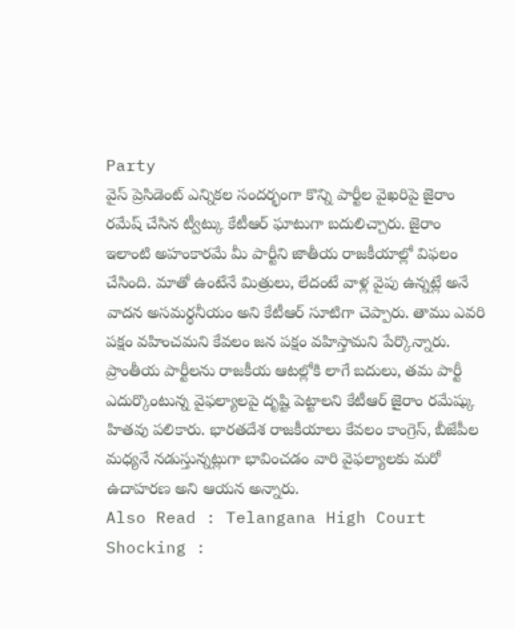Party
వైస్ ప్రెసిడెంట్ ఎన్నికల సందర్భంగా కొన్ని పార్టీల వైఖరిపై జైరాం రమేష్ చేసిన ట్వీట్కు కేటీఆర్ ఘాటుగా బదులిచ్చారు. జైరాం ఇలాంటి అహంకారమే మీ పార్టీని జాతీయ రాజకీయాల్లో విఫలం చేసింది. మాతో ఉంటేనే మిత్రులు, లేదంటే వాళ్ల వైపు ఉన్నట్లే అనే వాదన అసమర్థనీయం అని కేటీఆర్ సూటిగా చెప్పారు. తాము ఎవరి పక్షం వహించమని కేవలం జన పక్షం వహిస్తామని పేర్కొన్నారు. ప్రాంతీయ పార్టీలను రాజకీయ ఆటల్లోకి లాగే బదులు, తమ పార్టీ ఎదుర్కొంటున్న వైఫల్యాలపై దృష్టి పెట్టాలని కేటీఆర్ జైరాం రమేష్కు హితవు పలికారు. భారతదేశ రాజకీయాలు కేవలం కాంగ్రెస్, బీజేపీల మధ్యనే నడుస్తున్నట్లుగా భావించడం వారి వైఫల్యాలకు మరో ఉదాహరణ అని ఆయన అన్నారు.
Also Read : Telangana High Court Shocking :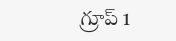గ్రూప్ 1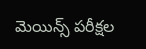మెయిన్స్ పరీక్షల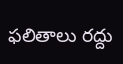ఫలితాలు రద్దు